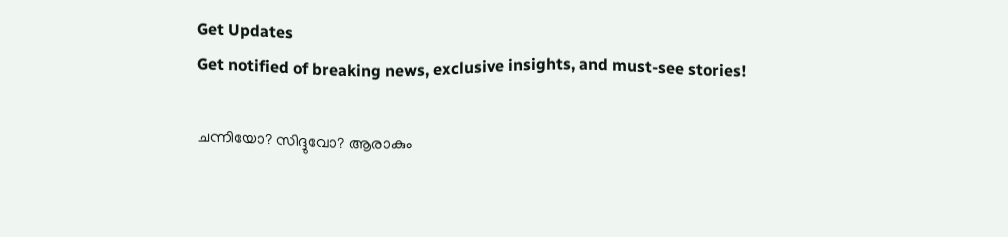Get Updates
Get notified of breaking news, exclusive insights, and must-see stories!

ചന്നിയോ? സിദ്ദുവോ? ആരാകും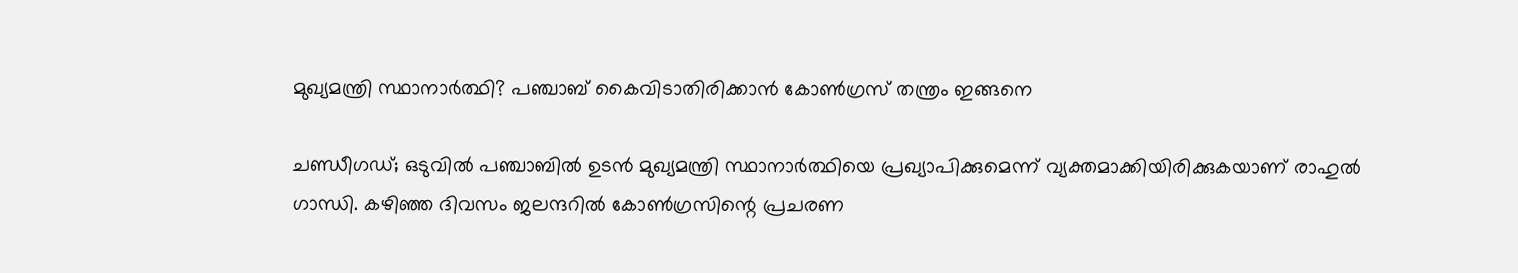മുഖ്യമന്ത്രി സ്ഥാനാർത്ഥി? പഞ്ചാബ് കൈവിടാതിരിക്കാൻ കോൺഗ്രസ് തന്ത്രം ഇങ്ങനെ

ചണ്ഡീഗഡ്; ഒടുവിൽ പഞ്ചാബിൽ ഉടൻ മുഖ്യമന്ത്രി സ്ഥാനാർത്ഥിയെ പ്രഖ്യാപിക്കുമെന്ന് വ്യക്തമാക്കിയിരിക്കുകയാണ് രാഹുൽ ഗാന്ധി. കഴിഞ്ഞ ദിവസം ജലന്ദറിൽ കോൺഗ്രസിന്റെ പ്രചരണ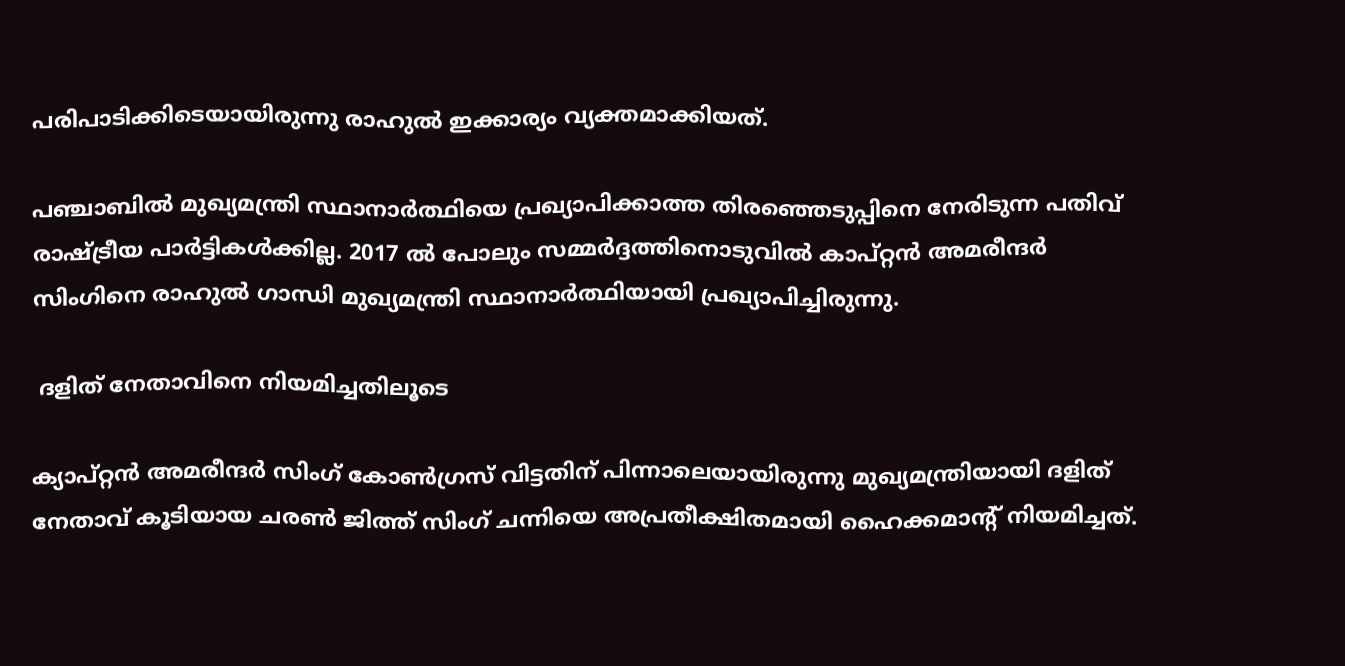പരിപാടിക്കിടെയായിരുന്നു രാഹുൽ ഇക്കാര്യം വ്യക്തമാക്കിയത്.

പഞ്ചാബിൽ മുഖ്യമന്ത്രി സ്ഥാനാർത്ഥിയെ പ്രഖ്യാപിക്കാത്ത തിരഞ്ഞെടുപ്പിനെ നേരിടുന്ന പതിവ് രാഷ്ട്രീയ പാർട്ടികൾക്കില്ല. 2017 ൽ പോലും സമ്മർദ്ദത്തിനൊടുവിൽ കാപ്റ്റൻ അമരീന്ദർ സിംഗിനെ രാഹുൽ ഗാന്ധി മുഖ്യമന്ത്രി സ്ഥാനാർത്ഥിയായി പ്രഖ്യാപിച്ചിരുന്നു.

 ദളിത് നേതാവിനെ നിയമിച്ചതിലൂടെ

ക്യാപ്റ്റൻ അമരീന്ദർ സിംഗ് കോൺഗ്രസ് വിട്ടതിന് പിന്നാലെയായിരുന്നു മുഖ്യമന്ത്രിയായി ദളിത് നേതാവ് കൂടിയായ ചരൺ ജിത്ത് സിംഗ് ചന്നിയെ അപ്രതീക്ഷിതമായി ഹൈക്കമാന്റ് നിയമിച്ചത്.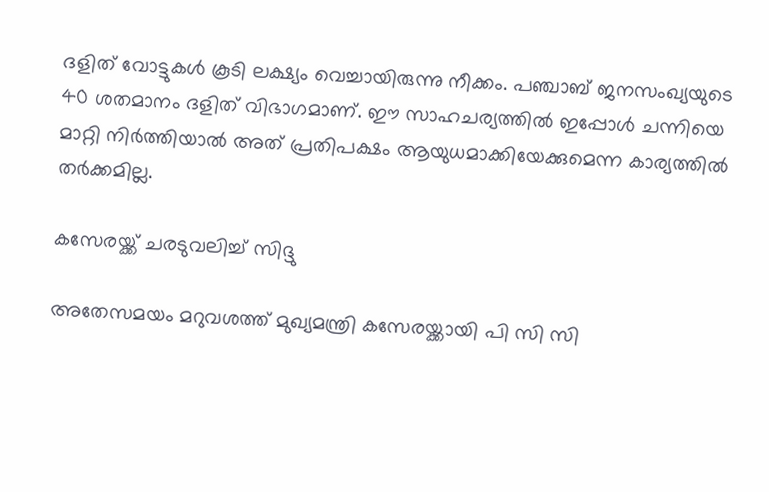ദളിത് വോട്ടുകൾ കൂടി ലക്ഷ്യം വെച്ചായിരുന്നു നീക്കം. പഞ്ചാബ് ജനസംഖ്യയുടെ 40 ശതമാനം ദളിത് വിഭാഗമാണ്. ഈ സാഹചര്യത്തിൽ ഇപ്പോൾ ചന്നിയെ മാറ്റി നിർത്തിയാൽ അത് പ്രതിപക്ഷം ആയുധമാക്കിയേക്കുമെന്ന കാര്യത്തിൽ തർക്കമില്ല.

കസേരയ്ക്ക് ചരടുവലിച്ച് സിദ്ദു

അതേസമയം മറുവശത്ത് മുഖ്യമന്ത്രി കസേരയ്ക്കായി പി സി സി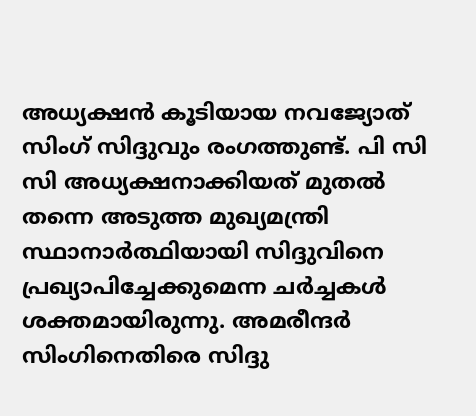അധ്യക്ഷൻ കൂടിയായ നവജ്യോത് സിംഗ് സിദ്ദുവും രംഗത്തുണ്ട്. പി സി സി അധ്യക്ഷനാക്കിയത് മുതൽ തന്നെ അടുത്ത മുഖ്യമന്ത്രി സ്ഥാനാർത്ഥിയായി സിദ്ദുവിനെ പ്രഖ്യാപിച്ചേക്കുമെന്ന ചർച്ചകൾ ശക്തമായിരുന്നു. അമരീന്ദർ സിംഗിനെതിരെ സിദ്ദു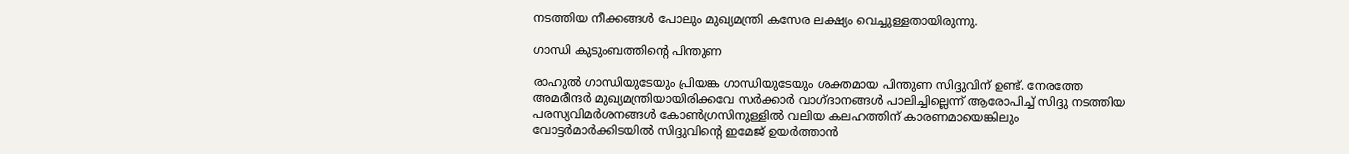നടത്തിയ നീക്കങ്ങൾ പോലും മുഖ്യമന്ത്രി കസേര ലക്ഷ്യം വെച്ചുള്ളതായിരുന്നു.

ഗാന്ധി കുടുംബത്തിന്റെ പിന്തുണ

രാഹുൽ ഗാന്ധിയുടേയും പ്രിയങ്ക ഗാന്ധിയുടേയും ശക്തമായ പിന്തുണ സിദ്ദുവിന് ഉണ്ട്. നേരത്തേ അമരീന്ദർ മുഖ്യമന്ത്രിയായിരിക്കവേ സർക്കാർ വാഗ്ദാനങ്ങൾ പാലിച്ചില്ലെന്ന് ആരോപിച്ച് സിദ്ദു നടത്തിയ പരസ്യവിമർശനങ്ങൾ കോൺഗ്രസിനുള്ളിൽ വലിയ കലഹത്തിന് കാരണമായെങ്കിലും വോട്ടർമാർക്കിടയിൽ സിദ്ദുവിന്റെ ഇമേജ് ഉയർത്താൻ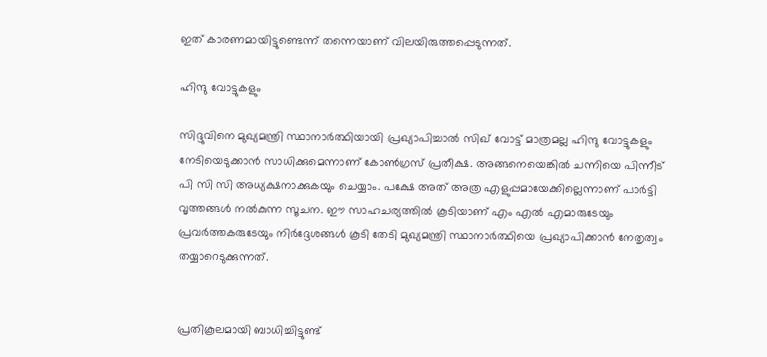ഇത് കാരണമായിട്ടുണ്ടെന്ന് തന്നെയാണ് വിലയിരുത്തപ്പെടുന്നത്.

ഹിന്ദു വോട്ടുകളും

സിദ്ദുവിനെ മുഖ്യമന്ത്രി സ്ഥാനാർത്ഥിയായി പ്രഖ്യാപിച്ചാൽ സിഖ് വോട്ട് മാത്രമല്ല ഹിന്ദു വോട്ടുകളും നേടിയെടുക്കാൻ സാധിക്കുമെന്നാണ് കോൺഗ്രസ് പ്രതീക്ഷ. അങ്ങനെയെങ്കിൽ ചന്നിയെ പിന്നീട് പി സി സി അധ്യക്ഷനാക്കുകയും ചെയ്യാം. പക്ഷേ അത് അത്ര എളുപ്പമായേക്കില്ലെന്നാണ് പാർട്ടി വൃത്തങ്ങൾ നൽകുന്ന സൂചന. ഈ സാഹചര്യത്തിൽ കൂടിയാണ് എം എൽ എമാരുടേയും പ്രവർത്തകരുടേയും നിർദ്ദേശങ്ങൾ കൂടി തേടി മുഖ്യമന്ത്രി സ്ഥാനാർത്ഥിയെ പ്രഖ്യാപിക്കാൻ നേതൃത്വം തയ്യാറെടുക്കുന്നത്.


പ്രതികൂലമായി ബാധിച്ചിട്ടുണ്ട്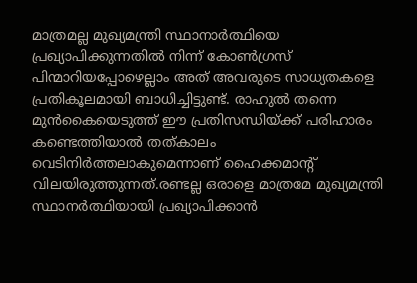മാത്രമല്ല മുഖ്യമന്ത്രി സ്ഥാനാർത്ഥിയെ പ്രഖ്യാപിക്കുന്നതിൽ നിന്ന് കോൺഗ്രസ് പിന്മാറിയപ്പോഴെല്ലാം അത് അവരുടെ സാധ്യതകളെ പ്രതികൂലമായി ബാധിച്ചിട്ടുണ്ട്. രാഹുൽ തന്നെ മുൻകൈയെടുത്ത് ഈ പ്രതിസന്ധിയ്ക്ക് പരിഹാരം കണ്ടെത്തിയാൽ തത്കാലം വെടിനിർത്തലാകുമെന്നാണ് ഹൈക്കമാന്റ് വിലയിരുത്തുന്നത്.രണ്ടല്ല ഒരാളെ മാത്രമേ മുഖ്യമന്ത്രി സ്ഥാനർത്ഥിയായി പ്രഖ്യാപിക്കാൻ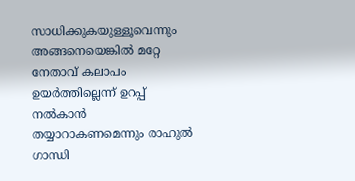സാധിക്കുകയുള്ളൂവെന്നും അങ്ങനെയെങ്കിൽ മറ്റേ നേതാവ് കലാപം ഉയർത്തില്ലെന്ന് ഉറപ്പ് നൽകാൻ തയ്യാറാകണമെന്നും രാഹുൽ ഗാന്ധി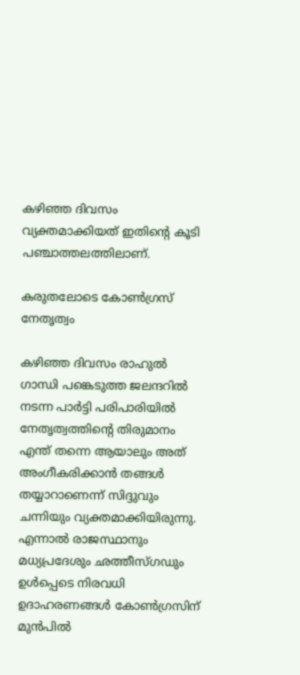കഴിഞ്ഞ ദിവസം വ്യക്തമാക്കിയത് ഇതിന്റെ കൂടി പഞ്ചാത്തലത്തിലാണ്.

കരുതലോടെ കോൺഗ്രസ് നേതൃത്വം

കഴിഞ്ഞ ദിവസം രാഹുൽ ഗാന്ധി പങ്കെടുത്ത ജലന്ദറിൽ നടന്ന പാർട്ടി പരിപാരിയിൽ നേതൃത്വത്തിന്റെ തിരുമാനം എന്ത് തന്നെ ആയാലും അത് അംഗീകരിക്കാൻ തങ്ങൾ തയ്യാറാണെന്ന് സിദ്ദുവും ചന്നിയും വ്യക്തമാക്കിയിരുന്നു. എന്നാൽ രാജസ്ഥാനും മധ്യപ്രദേശും ഛത്തീസ്ഗഡും ഉൾപ്പെടെ നിരവധി ഉദാഹരണങ്ങൾ കോൺഗ്രസിന് മുൻപിൽ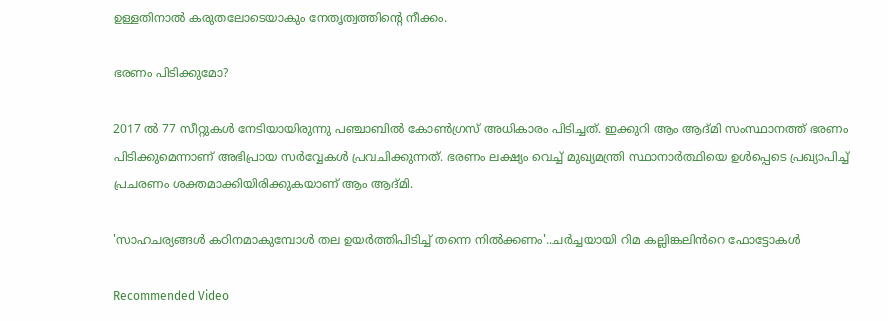ഉള്ളതിനാൽ കരുതലോടെയാകും നേതൃത്വത്തിന്റെ നീക്കം.

ഭരണം പിടിക്കുമോ?

2017 ൽ 77 സീറ്റുകൾ നേടിയായിരുന്നു പഞ്ചാബിൽ കോൺഗ്രസ് അധികാരം പിടിച്ചത്. ഇക്കുറി ആം ആദ്മി സംസ്ഥാനത്ത് ഭരണം പിടിക്കുമെന്നാണ് അഭിപ്രായ സർവ്വേകൾ പ്രവചിക്കുന്നത്. ഭരണം ലക്ഷ്യം വെച്ച് മുഖ്യമന്ത്രി സ്ഥാനാർത്ഥിയെ ഉൾപ്പെടെ പ്രഖ്യാപിച്ച് പ്രചരണം ശക്തമാക്കിയിരിക്കുകയാണ് ആം ആദ്മി.

'സാഹചര്യങ്ങൾ കഠിനമാകുമ്പോൾ തല ഉയർത്തിപിടിച്ച് തന്നെ നിൽക്കണം'..ചർച്ചയായി റിമ കല്ലിങ്കലിൻറെ ഫോട്ടോകൾ

Recommended Video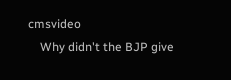cmsvideo
    Why didn't the BJP give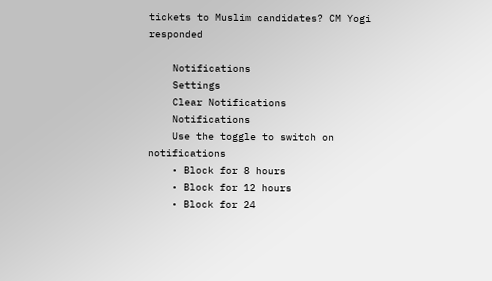tickets to Muslim candidates? CM Yogi responded

    Notifications
    Settings
    Clear Notifications
    Notifications
    Use the toggle to switch on notifications
    • Block for 8 hours
    • Block for 12 hours
    • Block for 24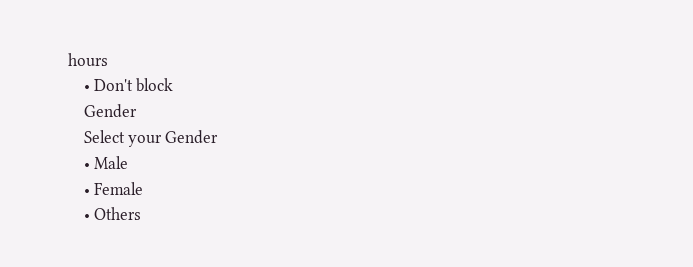hours
    • Don't block
    Gender
    Select your Gender
    • Male
    • Female
    • Others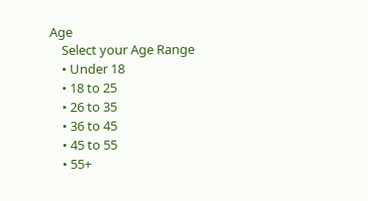Age
    Select your Age Range
    • Under 18
    • 18 to 25
    • 26 to 35
    • 36 to 45
    • 45 to 55
    • 55+